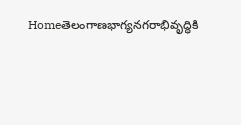Homeతెలంగాణభాగ్యనగరాభివృద్ధికి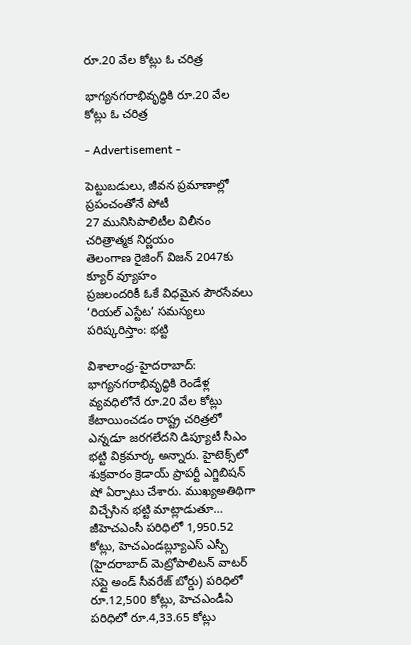రూ.20 వేల కోట్లు ఓ చరిత్ర

భాగ్యనగరాభివృద్ధికి రూ.20 వేల కోట్లు ఓ చరిత్ర

- Advertisement -

పెట్టుబడులు, జీవన ప్రమాణాల్లో ప్రపంచంతోనే పోటీ
27 మునిసిపాలిటీల విలీనం చరిత్రాత్మక నిర్ణయం
తెలంగాణ రైజింగ్ విజన్ 2047కు క్యూర్ వ్యూహం
ప్రజలందరికీ ఓకే విధమైన పౌరసేవలు
‘రియల్ ఎస్టేట’ సమస్యలు పరిష్కరిస్తాం: భట్టి

విశాలాంధ్ర-హైదరాబాద్: భాగ్యనగరాభివృద్ధికి రెండేళ్ల వ్యవధిలోనే రూ.20 వేల కోట్లు కేటాయించడం రాష్ట్ర చరిత్రలో ఎన్నడూ జరగలేదని డిప్యూటీ సీఎం భట్టి విక్రమార్క అన్నారు. హైటెక్స్‌లో శుక్రవారం క్రెడాయ్ ప్రాపర్టీ ఎగ్జిబిషన్ షో ఏర్పాటు చేశారు. ముఖ్యఅతిథిగా విచ్చేసిన భట్టి మాట్లాడుతూ… జీహెచఎంసీ పరిధిలో 1,950.52 కోట్లు, హెచఎండబ్ల్యూఎస్ ఎస్బీ (హైదరాబాద్ మెట్రోపాలిటన్ వాటర్ సప్లై అండ్ సీవరేజ్ బోర్డు) పరిధిలో రూ.12,500 కోట్లు, హెచఎండీఏ పరిధిలో రూ.4,33.65 కోట్లు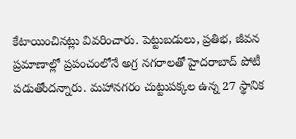కేటాయించినట్లు వివరించారు. పెట్టుబడులు, ప్రతిభ, జీవన ప్రమాణాల్లో ప్రపంచంలోనే అగ్ర నగరాలతో హైదరాబాద్ పోటీ పడుతోందన్నారు. మహానగరం చుట్టుపక్కల ఉన్న 27 స్థానిక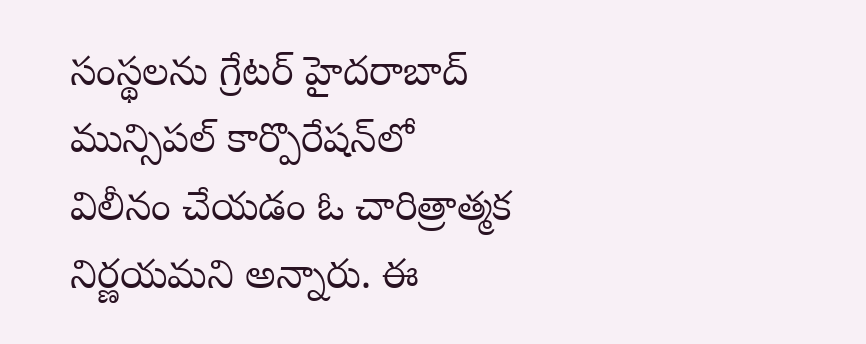సంస్థలను గ్రేటర్ హైదరాబాద్ మున్సిపల్ కార్పొరేషన్‌లో విలీనం చేయడం ఓ చారిత్రాత్మక నిర్ణయమని అన్నారు. ఈ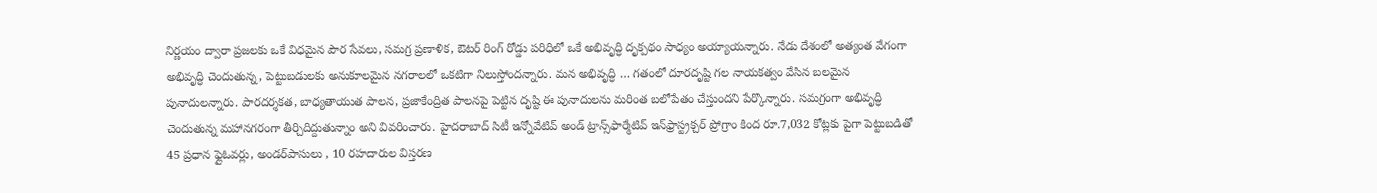నిర్ణయం ద్వారా ప్రజలకు ఒకే విధమైన పౌర సేవలు, సమగ్ర ప్రణాళిక, ఔటర్ రింగ్ రోడ్డు పరిధిలో ఒకే అభివృద్ధి దృక్పథం సాధ్యం అయ్యాయన్నారు. నేడు దేశంలో అత్యంత వేగంగా అభివృద్ధి చెందుతున్న, పెట్టుబడులకు అనుకూలమైన నగరాలలో ఒకటిగా నిలుస్తోందన్నారు. మన అభివృద్ధి … గతంలో దూరదృష్టి గల నాయకత్వం వేసిన బలమైన పునాదులన్నారు. పారదర్శకత, బాధ్యతాయుత పాలన, ప్రజాకేంద్రిత పాలనపై పెట్టిన దృష్టి ఈ పునాదులను మరింత బలోపేతం చేస్తుందని పేర్కొన్నారు. సమగ్రంగా అభివృద్ధి చెందుతున్న మహానగరంగా తీర్చిదిద్దుతున్నాం అని వివరించారు. హైదరాబాద్ సిటీ ఇన్నోవేటివ్ అండ్ ట్రాన్స్‌ఫార్మేటివ్ ఇన్‌ఫ్రాస్ట్రక్చర్ ప్రోగ్రాం కింద రూ.7,032 కోట్లకు పైగా పెట్టుబడితో 45 ప్రధాన ఫ్లైఓవర్లు, అండర్‌పాసులు , 10 రహదారుల విస్తరణ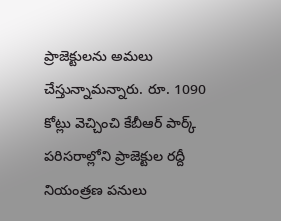ప్రాజెక్టులను అమలు చేస్తున్నామన్నారు. రూ. 1090 కోట్లు వెచ్చించి కేబీఆర్ పార్క్ పరిసరాల్లోని ప్రాజెక్టుల రద్దీ నియంత్రణ పనులు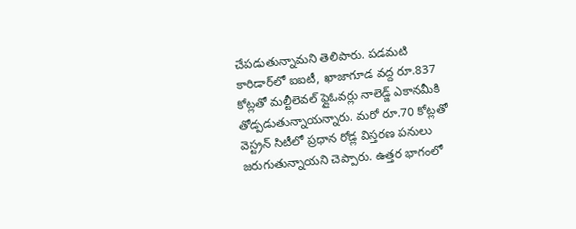చేపడుతున్నామని తెలిపారు. పడమటి కారిడార్‌లో ఐఐటీ, ఖాజాగూడ వద్ద రూ.837 కోట్లతో మల్టీలెవల్ ఫ్లైఓవర్లు నాలెడ్జ్ ఎకానమీకి తోడ్పడుతున్నాయన్నారు. మరో రూ.70 కోట్లతో వెస్ట్రన్ సిటీలో ప్రధాన రోడ్ల విస్తరణ పనులు జరుగుతున్నాయని చెప్పారు. ఉత్తర భాగంలో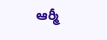ఆర్మీ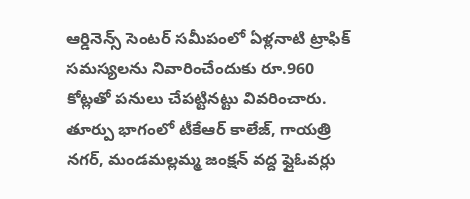ఆర్డినెన్స్ సెంటర్ సమీపంలో ఏళ్లనాటి ట్రాఫిక్ సమస్యలను నివారించేందుకు రూ.960 కోట్లతో పనులు చేపట్టినట్టు వివరించారు. తూర్పు భాగంలో టీకేఆర్ కాలేజ్, గాయత్రి నగర్, మండమల్లమ్మ జంక్షన్ వద్ద ఫ్లైఓవర్లు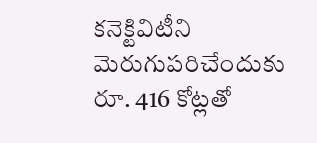కనెక్టివిటీని మెరుగుపరిచేందుకు రూ. 416 కోట్లతో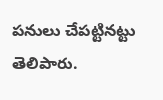పనులు చేపట్టినట్టు తెలిపారు.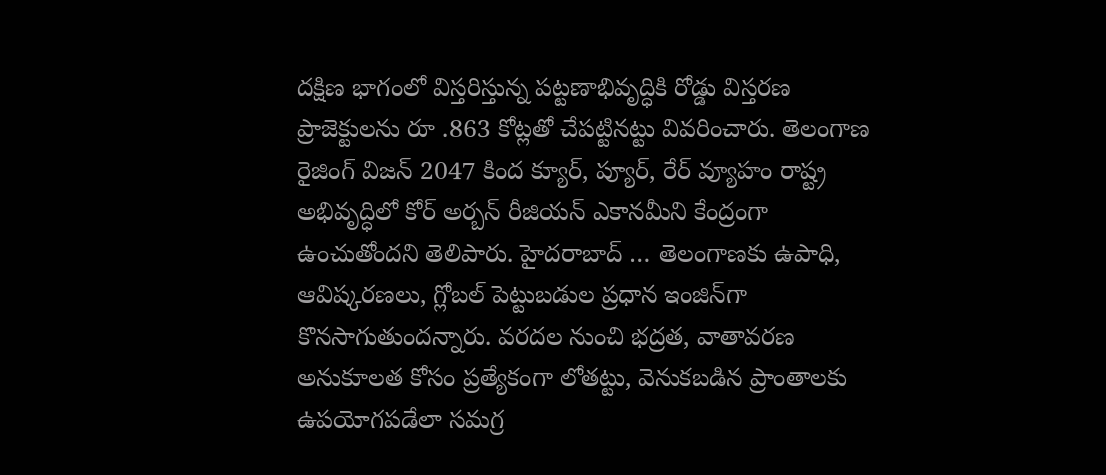దక్షిణ భాగంలో విస్తరిస్తున్న పట్టణాభివృద్ధికి రోడ్డు విస్తరణ ప్రాజెక్టులను రూ .863 కోట్లతో చేపట్టినట్టు వివరించారు. తెలంగాణ రైజింగ్ విజన్ 2047 కింద క్యూర్, ప్యూర్, రేర్ వ్యూహం రాష్ట్ర అభివృద్ధిలో కోర్ అర్బన్ రీజియన్ ఎకానమీని కేంద్రంగా ఉంచుతోందని తెలిపారు. హైదరాబాద్ … తెలంగాణకు ఉపాధి, ఆవిష్కరణలు, గ్లోబల్ పెట్టుబడుల ప్రధాన ఇంజిన్‌గా కొనసాగుతుందన్నారు. వరదల నుంచి భద్రత, వాతావరణ అనుకూలత కోసం ప్రత్యేకంగా లోతట్టు, వెనుకబడిన ప్రాంతాలకు ఉపయోగపడేలా సమగ్ర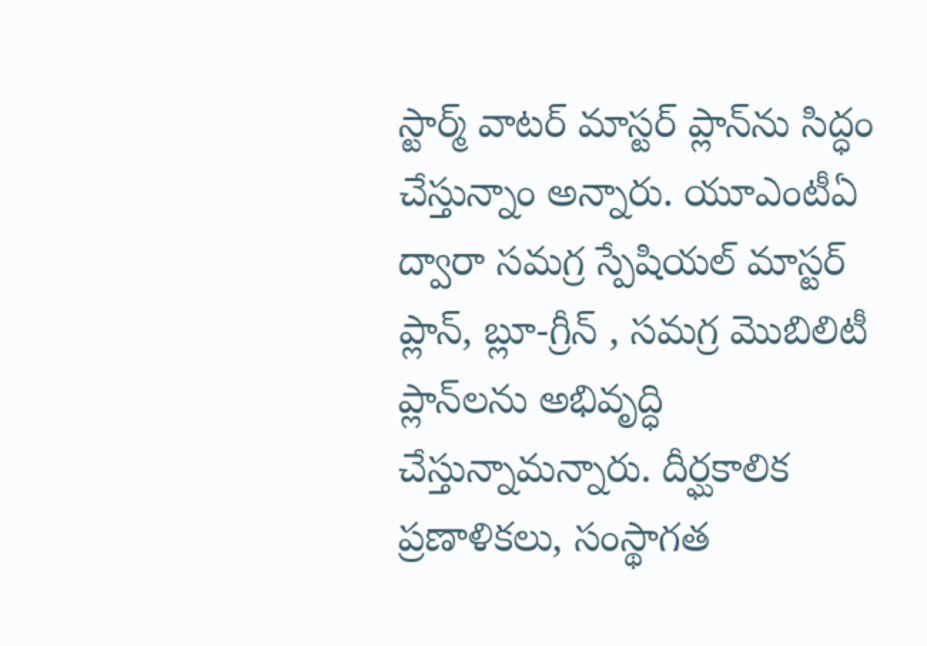స్టార్మ్ వాటర్ మాస్టర్ ప్లాన్‌ను సిద్ధం చేస్తున్నాం అన్నారు. యూఎంటీఏ ద్వారా సమగ్ర స్పేషియల్ మాస్టర్ ప్లాన్, బ్లూ-గ్రీన్ , సమగ్ర మొబిలిటీ ప్లాన్‌లను అభివృద్ధి చేస్తున్నామన్నారు. దీర్ఘకాలిక ప్రణాళికలు, సంస్థాగత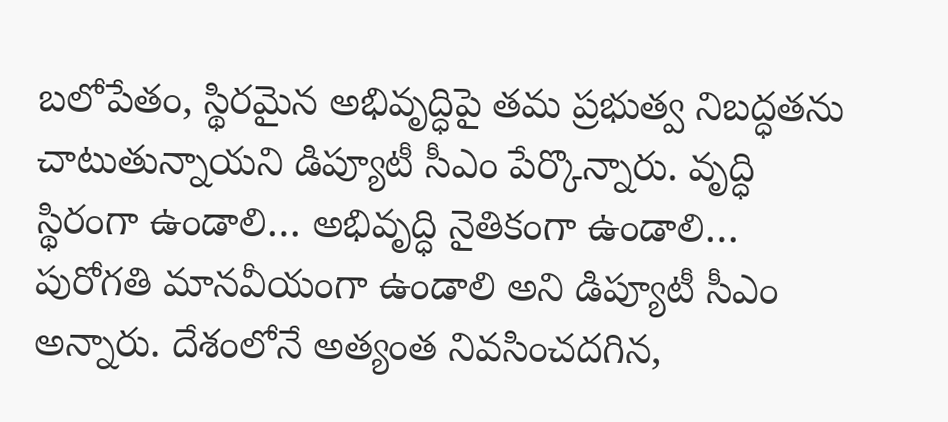బలోపేతం, స్థిరమైన అభివృద్ధిపై తమ ప్రభుత్వ నిబద్ధతను చాటుతున్నాయని డిప్యూటీ సీఎం పేర్కొన్నారు. వృద్ధి స్థిరంగా ఉండాలి… అభివృద్ధి నైతికంగా ఉండాలి… పురోగతి మానవీయంగా ఉండాలి అని డిప్యూటీ సీఎం అన్నారు. దేశంలోనే అత్యంత నివసించదగిన,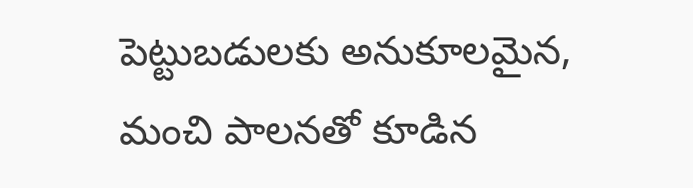పెట్టుబడులకు అనుకూలమైన, మంచి పాలనతో కూడిన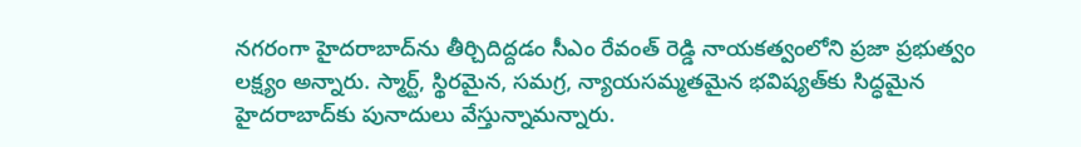నగరంగా హైదరాబాద్‌ను తీర్చిదిద్దడం సీఎం రేవంత్ రెడ్డి నాయకత్వంలోని ప్రజా ప్రభుత్వం లక్ష్యం అన్నారు. స్మార్ట్, స్థిరమైన, సమగ్ర, న్యాయసమ్మతమైన భవిష్యత్‌కు సిద్ధమైన హైదరాబాద్‌కు పునాదులు వేస్తున్నామన్నారు.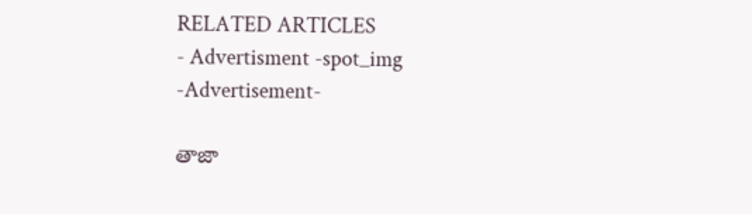RELATED ARTICLES
- Advertisment -spot_img
-Advertisement-

తాజా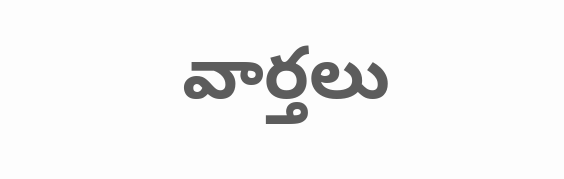వార్తలు